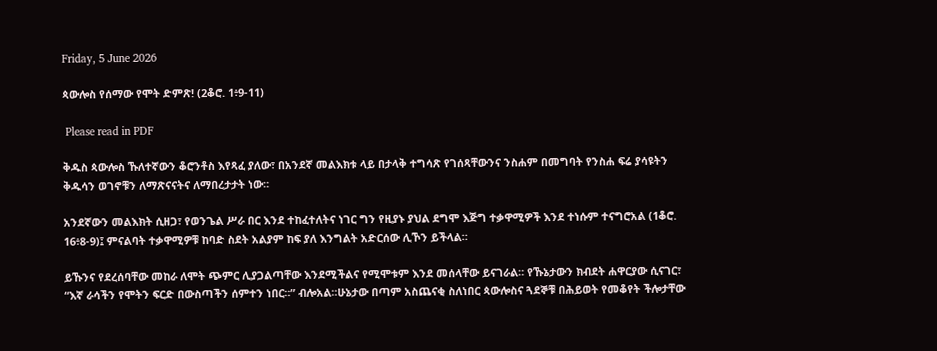Friday, 5 June 2026

ጳውሎስ የሰማው የሞት ድምጽ! (2ቆሮ. 1፥9-11)

 Please read in PDF

ቅዱስ ጳውሎስ ኹለተኛውን ቆሮንቶስ እየጻፈ ያለው፣ በአንደኛ መልእክቱ ላይ በታላቅ ተግሳጽ የገሰጻቸውንና ንስሐም በመግባት የንስሐ ፍሬ ያሳዩትን ቅዱሳን ወገኖቹን ለማጽናናትና ለማበረታታት ነው።

አንደኛውን መልእክት ሲዘጋ፣ የወንጌል ሥራ በር እንደ ተከፈተለትና ነገር ግን የዚያኑ ያህል ደግሞ እጅግ ተቃዋሚዎች እንደ ተነሱም ተናግሮአል (1ቆሮ. 16፥8-9)፤ ምናልባት ተቃዋሚዎቹ ከባድ ስደት አልያም ከፍ ያለ እንግልት አድርሰው ሊኾን ይችላል።

ይኹንና የደረሰባቸው መከራ ለሞት ጭምር ሊያጋልጣቸው እንደሚችልና የሚሞቱም እንደ መሰላቸው ይናገራል። የኹኔታውን ክብደት ሐዋርያው ሲናገር፣ “እኛ ራሳችን የሞትን ፍርድ በውስጣችን ሰምተን ነበር።” ብሎአል።ሁኔታው በጣም አስጨናቂ ስለነበር ጳውሎስና ጓደኞቹ በሕይወት የመቆየት ችሎታቸው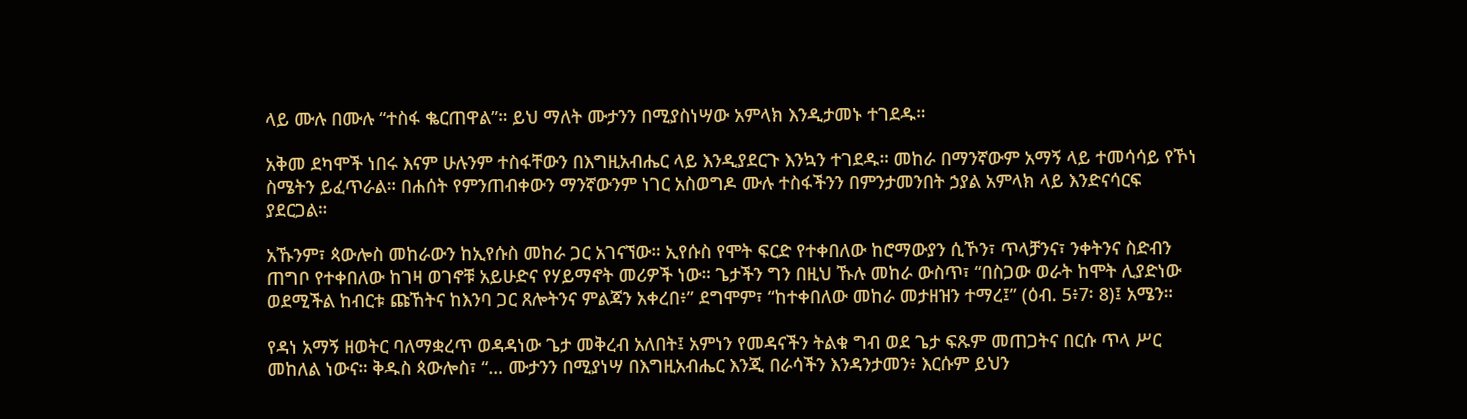ላይ ሙሉ በሙሉ “ተስፋ ቈርጠዋል”። ይህ ማለት ሙታንን በሚያስነሣው አምላክ እንዲታመኑ ተገደዱ።

አቅመ ደካሞች ነበሩ እናም ሁሉንም ተስፋቸውን በእግዚአብሔር ላይ እንዲያደርጉ እንኳን ተገደዱ። መከራ በማንኛውም አማኝ ላይ ተመሳሳይ የኾነ ስሜትን ይፈጥራል። በሐሰት የምንጠብቀውን ማንኛውንም ነገር አስወግዶ ሙሉ ተስፋችንን በምንታመንበት ኃያል አምላክ ላይ እንድናሳርፍ ያደርጋል።

አኹንም፣ ጳውሎስ መከራውን ከኢየሱስ መከራ ጋር አገናኘው። ኢየሱስ የሞት ፍርድ የተቀበለው ከሮማውያን ሲኾን፣ ጥላቻንና፣ ንቀትንና ስድብን ጠግቦ የተቀበለው ከገዛ ወገኖቹ አይሁድና የሃይማኖት መሪዎች ነው። ጌታችን ግን በዚህ ኹሉ መከራ ውስጥ፣ “በስጋው ወራት ከሞት ሊያድነው ወደሚችል ከብርቱ ጩኸትና ከእንባ ጋር ጸሎትንና ምልጃን አቀረበ፥” ደግሞም፣ “ከተቀበለው መከራ መታዘዝን ተማረ፤” (ዕብ. 5፥7፡ 8)፤ አሜን።

የዳነ አማኝ ዘወትር ባለማቋረጥ ወዳዳነው ጌታ መቅረብ አለበት፤ አምነን የመዳናችን ትልቁ ግብ ወደ ጌታ ፍጹም መጠጋትና በርሱ ጥላ ሥር መከለል ነውና። ቅዱስ ጳውሎስ፣ “… ሙታንን በሚያነሣ በእግዚአብሔር እንጂ በራሳችን እንዳንታመን፥ እርሱም ይህን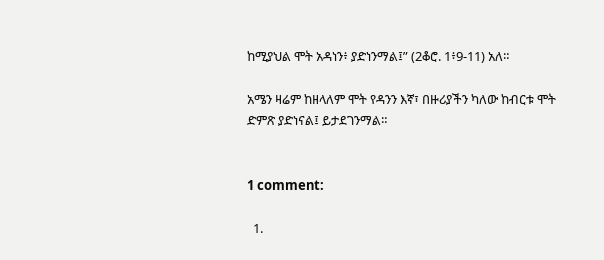ከሚያህል ሞት አዳነን፥ ያድነንማል፤” (2ቆሮ. 1፥9-11) አለ።

አሜን ዛሬም ከዘላለም ሞት የዳንን እኛ፣ በዙሪያችን ካለው ከብርቱ ሞት ድምጽ ያድነናል፤ ይታደገንማል።


1 comment:

  1.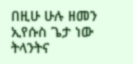በዚሁ ሁሉ ዘመን ኢየሱስ ጌታ ነው ትላንትና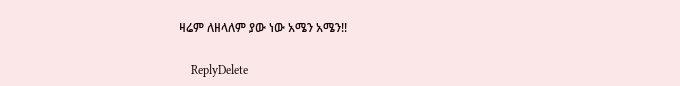ዛሬም ለዘላለም ያው ነው አሜን አሜን!!

    ReplyDelete